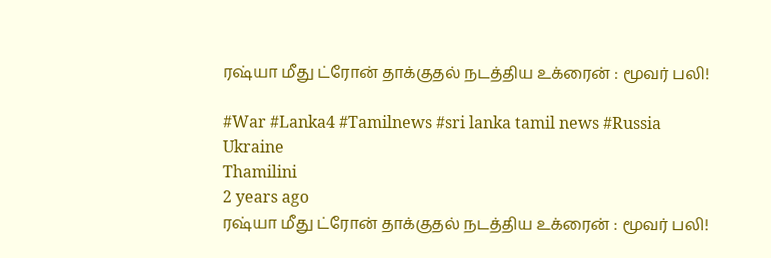ரஷ்யா மீது ட்ரோன் தாக்குதல் நடத்திய உக்ரைன் : மூவர் பலி!

#War #Lanka4 #Tamilnews #sri lanka tamil news #Russia Ukraine
Thamilini
2 years ago
ரஷ்யா மீது ட்ரோன் தாக்குதல் நடத்திய உக்ரைன் : மூவர் பலி!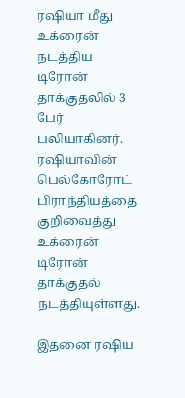ரஷியா மீது உக்ரைன் நடத்திய டிரோன் தாக்குதலில் 3 பேர் பலியாகினர். ரஷியாவின் பெல்கோரோட் பிராந்தியத்தை குறிவைத்து உக்ரைன் டிரோன் தாக்குதல் நடத்தியுள்ளது.

இதனை ரஷிய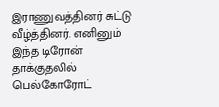இராணுவத்தினர் சுட்டு வீழ்த்தினர். எனினும் இந்த டிரோன் தாக்குதலில் பெல்கோரோட்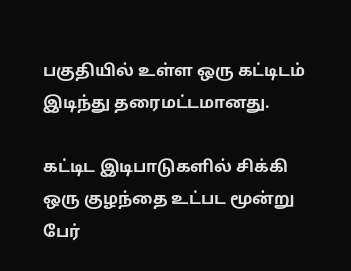பகுதியில் உள்ள ஒரு கட்டிடம் இடிந்து தரைமட்டமானது.

கட்டிட இடிபாடுகளில் சிக்கி ஒரு குழந்தை உட்பட மூன்று பேர்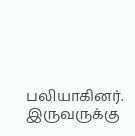பலியாகினர். இருவருக்கு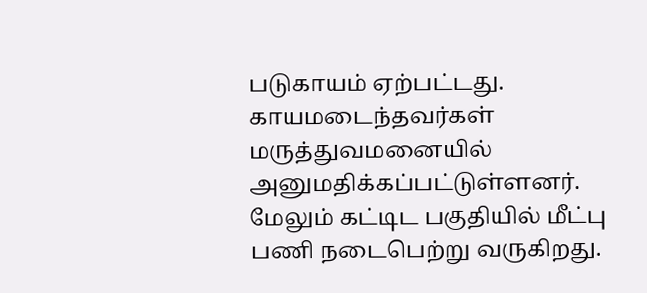படுகாயம் ஏற்பட்டது. காயமடைந்தவர்கள் மருத்துவமனையில் அனுமதிக்கப்பட்டுள்ளனர். மேலும் கட்டிட பகுதியில் மீட்பு பணி நடைபெற்று வருகிறது.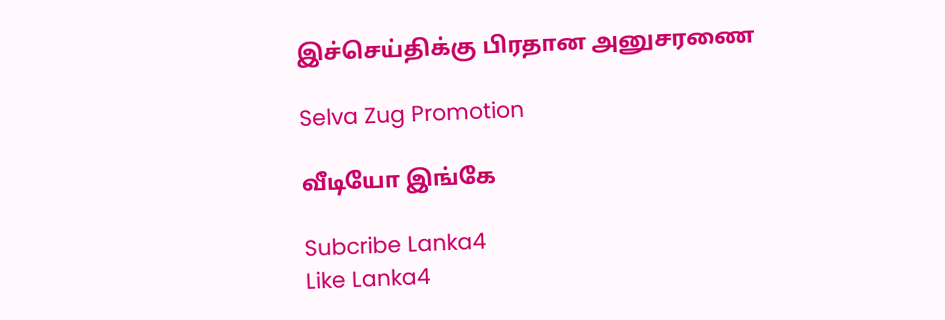இச்செய்திக்கு பிரதான அனுசரணை

Selva Zug Promotion

வீடியோ இங்கே

Subcribe Lanka4
Like Lanka4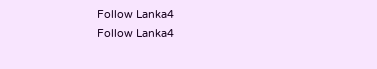Follow Lanka4
Follow Lanka4